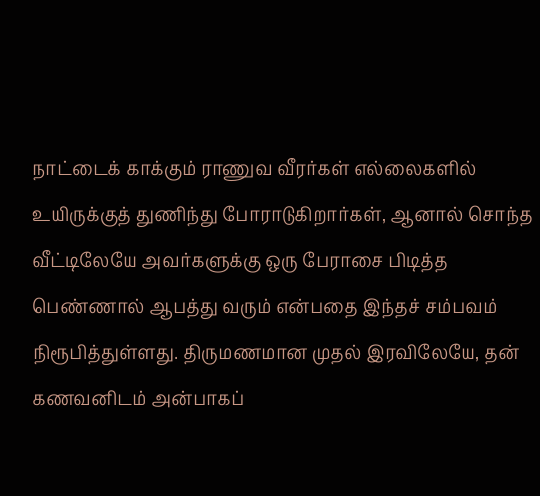நாட்டைக் காக்கும் ராணுவ வீரர்கள் எல்லைகளில் உயிருக்குத் துணிந்து போராடுகிறார்கள், ஆனால் சொந்த வீட்டிலேயே அவர்களுக்கு ஒரு பேராசை பிடித்த பெண்ணால் ஆபத்து வரும் என்பதை இந்தச் சம்பவம் நிரூபித்துள்ளது. திருமணமான முதல் இரவிலேயே, தன் கணவனிடம் அன்பாகப்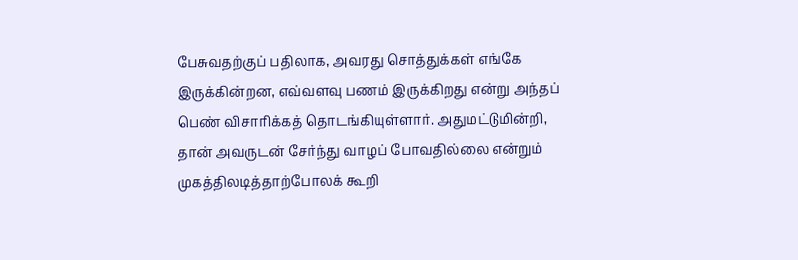பேசுவதற்குப் பதிலாக, அவரது சொத்துக்கள் எங்கே இருக்கின்றன, எவ்வளவு பணம் இருக்கிறது என்று அந்தப் பெண் விசாரிக்கத் தொடங்கியுள்ளார். அதுமட்டுமின்றி, தான் அவருடன் சேர்ந்து வாழப் போவதில்லை என்றும் முகத்திலடித்தாற்போலக் கூறி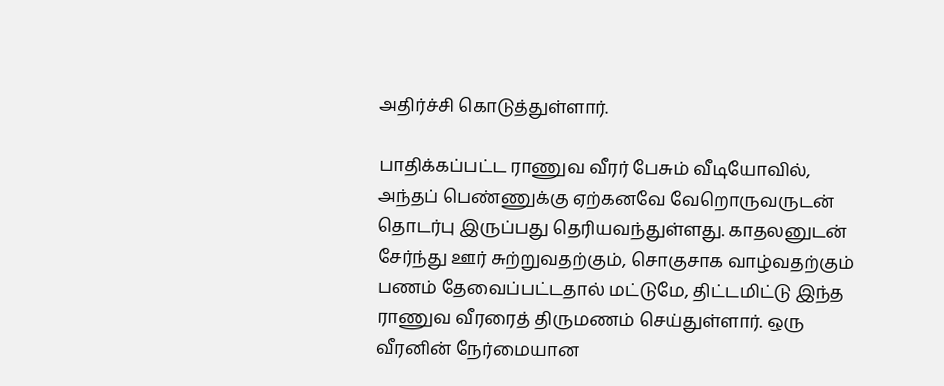அதிர்ச்சி கொடுத்துள்ளார்.

பாதிக்கப்பட்ட ராணுவ வீரர் பேசும் வீடியோவில், அந்தப் பெண்ணுக்கு ஏற்கனவே வேறொருவருடன் தொடர்பு இருப்பது தெரியவந்துள்ளது. காதலனுடன் சேர்ந்து ஊர் சுற்றுவதற்கும், சொகுசாக வாழ்வதற்கும் பணம் தேவைப்பட்டதால் மட்டுமே, திட்டமிட்டு இந்த ராணுவ வீரரைத் திருமணம் செய்துள்ளார். ஒரு வீரனின் நேர்மையான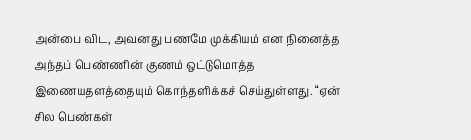அன்பை விட, அவனது பணமே முக்கியம் என நினைத்த அந்தப் பெண்ணின் குணம் ஒட்டுமொத்த இணையதளத்தையும் கொந்தளிக்கச் செய்துள்ளது. “ஏன் சில பெண்கள்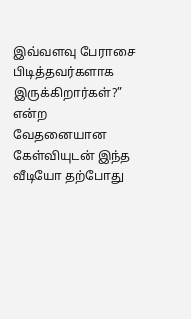இவ்வளவு பேராசை பிடித்தவர்களாக இருக்கிறார்கள்?” என்ற வேதனையான கேள்வியுடன் இந்த வீடியோ தற்போது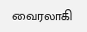வைரலாகி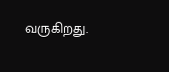வருகிறது.